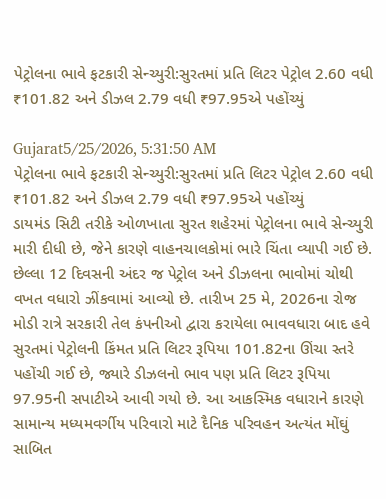પેટ્રોલના ભાવે ફટકારી સેન્ચ્યુરી:સુરતમાં પ્રતિ લિટર પેટ્રોલ 2.60 વધી ₹101.82 અને ડીઝલ 2.79 વધી ₹97.95એ પહોંચ્યું

Gujarat5/25/2026, 5:31:50 AM
પેટ્રોલના ભાવે ફટકારી સેન્ચ્યુરી:સુરતમાં પ્રતિ લિટર પેટ્રોલ 2.60 વધી ₹101.82 અને ડીઝલ 2.79 વધી ₹97.95એ પહોંચ્યું
ડાયમંડ સિટી તરીકે ઓળખાતા સુરત શહેરમાં પેટ્રોલના ભાવે સેન્ચ્યુરી મારી દીધી છે, જેને કારણે વાહનચાલકોમાં ભારે ચિંતા વ્યાપી ગઈ છે. છેલ્લા 12 દિવસની અંદર જ પેટ્રોલ અને ડીઝલના ભાવોમાં ચોથી વખત વધારો ઝીંકવામાં આવ્યો છે. તારીખ 25 મે, 2026ના રોજ મોડી રાત્રે સરકારી તેલ કંપનીઓ દ્વારા કરાયેલા ભાવવધારા બાદ હવે સુરતમાં પેટ્રોલની કિંમત પ્રતિ લિટર રૂપિયા 101.82ના ઊંચા સ્તરે પહોંચી ગઈ છે, જ્યારે ડીઝલનો ભાવ પણ પ્રતિ લિટર રૂપિયા 97.95ની સપાટીએ આવી ગયો છે. આ આકસ્મિક વધારાને કારણે સામાન્ય મધ્યમવર્ગીય પરિવારો માટે દૈનિક પરિવહન અત્યંત મોંઘું સાબિત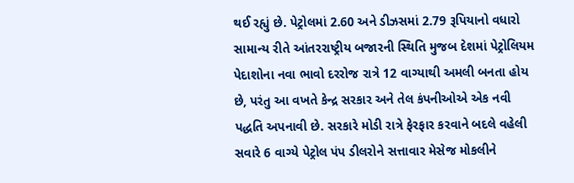થઈ રહ્યું છે. પેટ્રોલમાં 2.60 અને ડીઝસમાં 2.79 રૂપિયાનો વધારો સામાન્ય રીતે આંતરરાષ્ટ્રીય બજારની સ્થિતિ મુજબ દેશમાં પેટ્રોલિયમ પેદાશોના નવા ભાવો દરરોજ રાત્રે 12 વાગ્યાથી અમલી બનતા હોય છે, પરંતુ આ વખતે કેન્દ્ર સરકાર અને તેલ કંપનીઓએ એક નવી પદ્ધતિ અપનાવી છે. સરકારે મોડી રાત્રે ફેરફાર કરવાને બદલે વહેલી સવારે 6 વાગ્યે પેટ્રોલ પંપ ડીલરોને સત્તાવાર મેસેજ મોકલીને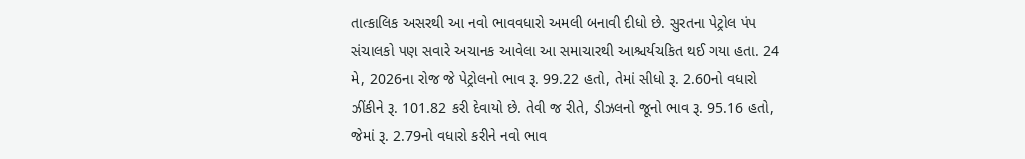તાત્કાલિક અસરથી આ નવો ભાવવધારો અમલી બનાવી દીધો છે. સુરતના પેટ્રોલ પંપ સંચાલકો પણ સવારે અચાનક આવેલા આ સમાચારથી આશ્ચર્યચકિત થઈ ગયા હતા. 24 મે, 2026ના રોજ જે પેટ્રોલનો ભાવ રૂ. 99.22 હતો, તેમાં સીધો રૂ. 2.60નો વધારો ઝીંકીને રૂ. 101.82 કરી દેવાયો છે. તેવી જ રીતે, ડીઝલનો જૂનો ભાવ રૂ. 95.16 હતો, જેમાં રૂ. 2.79નો વધારો કરીને નવો ભાવ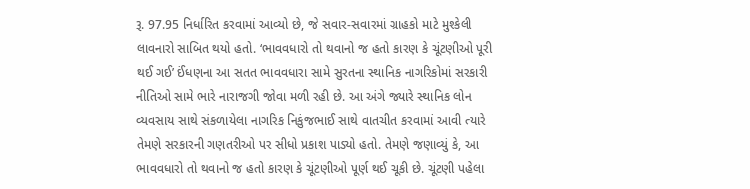રૂ. 97.95 નિર્ધારિત કરવામાં આવ્યો છે, જે સવાર-સવારમાં ગ્રાહકો માટે મુશ્કેલી લાવનારો સાબિત થયો હતો. ‘ભાવવધારો તો થવાનો જ હતો કારણ કે ચૂંટણીઓ પૂરી થઈ ગઈ’ ઈંધણના આ સતત ભાવવધારા સામે સુરતના સ્થાનિક નાગરિકોમાં સરકારી નીતિઓ સામે ભારે નારાજગી જોવા મળી રહી છે. આ અંગે જ્યારે સ્થાનિક લોન વ્યવસાય સાથે સંકળાયેલા નાગરિક નિકુંજભાઈ સાથે વાતચીત કરવામાં આવી ત્યારે તેમણે સરકારની ગણતરીઓ પર સીધો પ્રકાશ પાડ્યો હતો. તેમણે જણાવ્યું કે, આ ભાવવધારો તો થવાનો જ હતો કારણ કે ચૂંટણીઓ પૂર્ણ થઈ ચૂકી છે. ચૂંટણી પહેલા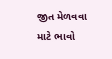જીત મેળવવા માટે ભાવો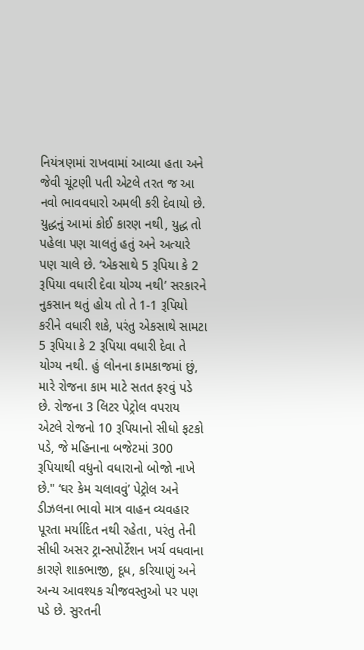નિયંત્રણમાં રાખવામાં આવ્યા હતા અને જેવી ચૂંટણી પતી એટલે તરત જ આ નવો ભાવવધારો અમલી કરી દેવાયો છે. યુદ્ધનું આમાં કોઈ કારણ નથી, યુદ્ધ તો પહેલા પણ ચાલતું હતું અને અત્યારે પણ ચાલે છે. ‘એકસાથે 5 રૂપિયા કે 2 રૂપિયા વધારી દેવા યોગ્ય નથી’ સરકારને નુકસાન થતું હોય તો તે 1-1 રૂપિયો કરીને વધારી શકે, પરંતુ એકસાથે સામટા 5 રૂપિયા કે 2 રૂપિયા વધારી દેવા તે યોગ્ય નથી. હું લોનના કામકાજમાં છું, મારે રોજના કામ માટે સતત ફરવું પડે છે. રોજના 3 લિટર પેટ્રોલ વપરાય એટલે રોજનો 10 રૂપિયાનો સીધો ફટકો પડે, જે મહિનાના બજેટમાં 300 રૂપિયાથી વધુનો વધારાનો બોજો નાખે છે." ‘ઘર કેમ ચલાવવું’ પેટ્રોલ અને ડીઝલના ભાવો માત્ર વાહન વ્યવહાર પૂરતા મર્યાદિત નથી રહેતા, પરંતુ તેની સીધી અસર ટ્રાન્સપોર્ટેશન ખર્ચ વધવાના કારણે શાકભાજી, દૂધ, કરિયાણું અને અન્ય આવશ્યક ચીજવસ્તુઓ પર પણ પડે છે. સુરતની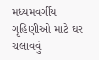મધ્યમવર્ગીય ગૃહિણીઓ માટે ઘર ચલાવવું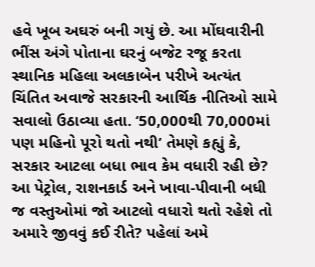હવે ખૂબ અઘરું બની ગયું છે. આ મોંઘવારીની ભીંસ અંગે પોતાના ઘરનું બજેટ રજૂ કરતા સ્થાનિક મહિલા અલકાબેન પરીખે અત્યંત ચિંતિત અવાજે સરકારની આર્થિક નીતિઓ સામે સવાલો ઉઠાવ્યા હતા. ‘50,000થી 70,000માં પણ મહિનો પૂરો થતો નથી’ તેમણે કહ્યું કે, સરકાર આટલા બધા ભાવ કેમ વધારી રહી છે? આ પેટ્રોલ, રાશનકાર્ડ અને ખાવા-પીવાની બધી જ વસ્તુઓમાં જો આટલો વધારો થતો રહેશે તો અમારે જીવવું કઈ રીતે? પહેલાં અમે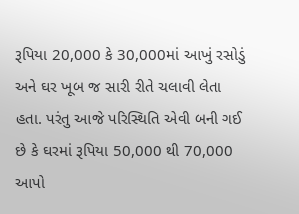રૂપિયા 20,000 કે 30,000માં આખું રસોડું અને ઘર ખૂબ જ સારી રીતે ચલાવી લેતા હતા. પરંતુ આજે પરિસ્થિતિ એવી બની ગઈ છે કે ઘરમાં રૂપિયા 50,000 થી 70,000 આપો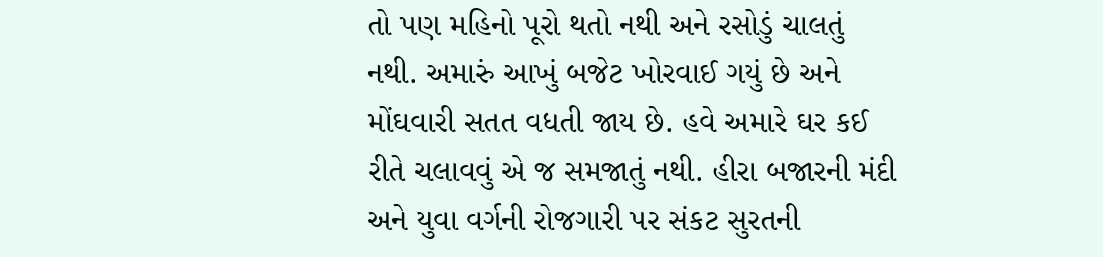તો પણ મહિનો પૂરો થતો નથી અને રસોડું ચાલતું નથી. અમારું આખું બજેટ ખોરવાઈ ગયું છે અને મોંઘવારી સતત વધતી જાય છે. હવે અમારે ઘર કઈ રીતે ચલાવવું એ જ સમજાતું નથી. હીરા બજારની મંદી અને યુવા વર્ગની રોજગારી પર સંકટ સુરતની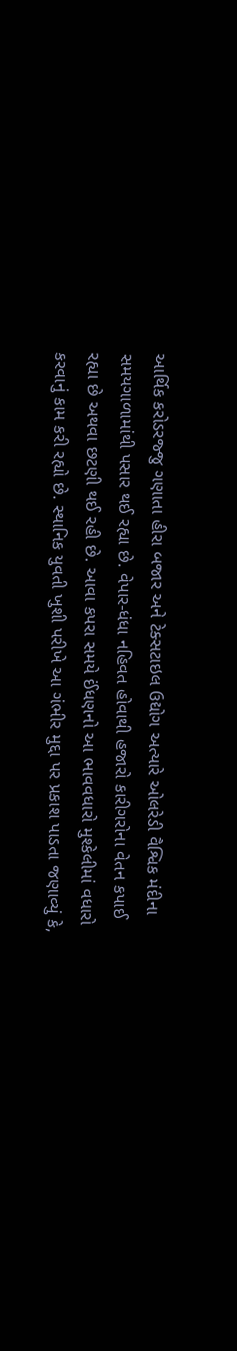આર્થિક કરોડરજ્જુ ગણાતા હીરા બજાર અને ટેક્સટાઇલ ઉદ્યોગ અત્યારે ઓલરેડી વૈશ્વિક મંદીના સમયગાળામાંથી પસાર થઈ રહ્યા છે. વેપાર-ધંધા નહિવત હોવાથી હજારો કારીગરોના વેતન કપાઈ રહ્યા છે અથવા છટણી થઈ રહી છે. આવા કપરા સમયે ઈંધણનો આ ભાવવધારો મુશ્કેલીમાં વધારો કરવાનું કામ કરી રહ્યો છે. સ્થાનિક યુવતી ખુશી પરીખે આ ગંભીર મુદ્દા પર પ્રકાશ પાડતા જણાવ્યું કે,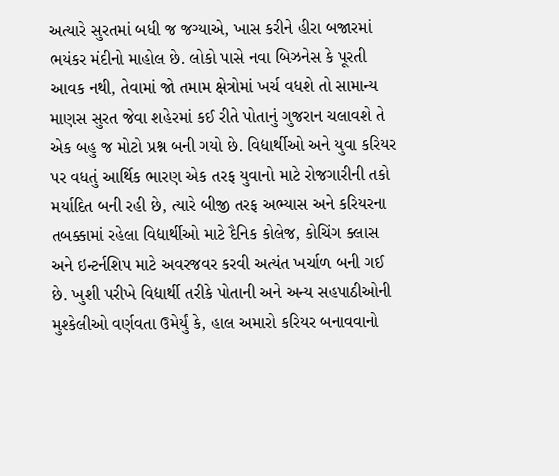અત્યારે સુરતમાં બધી જ જગ્યાએ, ખાસ કરીને હીરા બજારમાં ભયંકર મંદીનો માહોલ છે. લોકો પાસે નવા બિઝનેસ કે પૂરતી આવક નથી, તેવામાં જો તમામ ક્ષેત્રોમાં ખર્ચ વધશે તો સામાન્ય માણસ સુરત જેવા શહેરમાં કઈ રીતે પોતાનું ગુજરાન ચલાવશે તે એક બહુ જ મોટો પ્રશ્ન બની ગયો છે. વિદ્યાર્થીઓ અને યુવા કરિયર પર વધતું આર્થિક ભારણ એક તરફ યુવાનો માટે રોજગારીની તકો મર્યાદિત બની રહી છે, ત્યારે બીજી તરફ અભ્યાસ અને કરિયરના તબક્કામાં રહેલા વિદ્યાર્થીઓ માટે દૈનિક કોલેજ, કોચિંગ ક્લાસ અને ઇન્ટર્નશિપ માટે અવરજવર કરવી અત્યંત ખર્ચાળ બની ગઈ છે. ખુશી પરીખે વિદ્યાર્થી તરીકે પોતાની અને અન્ય સહપાઠીઓની મુશ્કેલીઓ વર્ણવતા ઉમેર્યું કે, હાલ અમારો કરિયર બનાવવાનો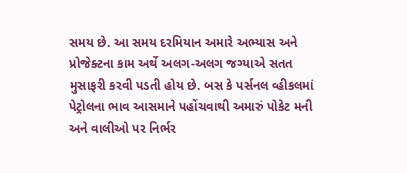સમય છે. આ સમય દરમિયાન અમારે અભ્યાસ અને પ્રોજેક્ટના કામ અર્થે અલગ-અલગ જગ્યાએ સતત મુસાફરી કરવી પડતી હોય છે. બસ કે પર્સનલ વ્હીકલમાં પેટ્રોલના ભાવ આસમાને પહોંચવાથી અમારું પોકેટ મની અને વાલીઓ પર નિર્ભર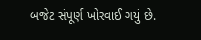બજેટ સંપૂર્ણ ખોરવાઈ ગયું છે.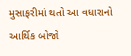મુસાફરીમાં થતો આ વધારાનો આર્થિક બોજો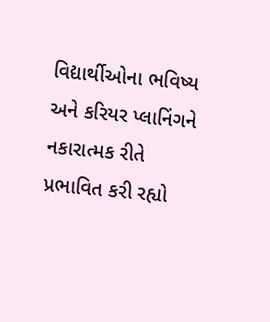વિદ્યાર્થીઓના ભવિષ્ય અને કરિયર પ્લાનિંગને નકારાત્મક રીતે પ્રભાવિત કરી રહ્યો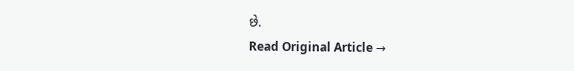છે.
Read Original Article →